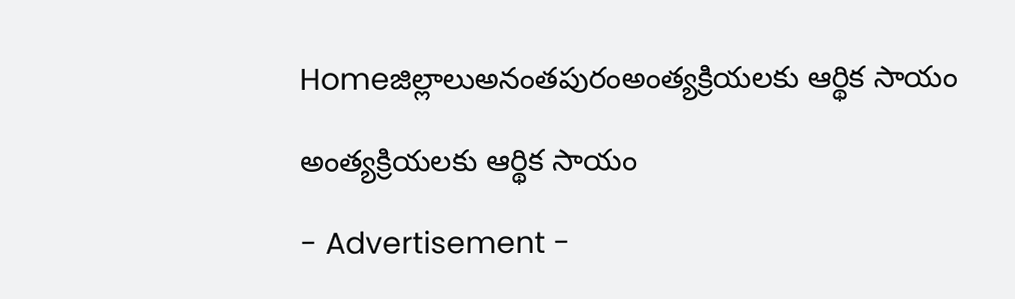Homeజిల్లాలుఅనంతపురంఅంత్యక్రియలకు ఆర్థిక సాయం

అంత్యక్రియలకు ఆర్థిక సాయం

- Advertisement -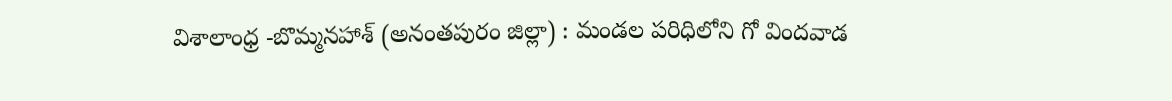విశాలాంధ్ర -బొమ్మనహాశ్ (అనంతపురం జిల్లా) : మండల పరిధిలోని గో విందవాడ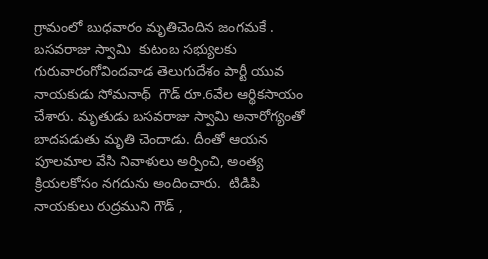గ్రామంలో బుధవారం మృతిచెందిన జంగమకే . బసవరాజు స్వామి  కుటంబ సభ్యులకు గురువారంగోవిందవాడ తెలుగుదేశం పార్టీ యువ నాయకుడు సోమనాథ్  గౌడ్ రూ.6వేల ఆర్థికసాయం చేశారు. మృతుడు బసవరాజు స్వామి అనారోగ్యంతో బాదపడుతు మృతి చెందాడు. దీంతో ఆయన పూలమాల వేసి నివాళులు అర్పించి, అంత్య క్రియలకోసం నగదును అందించారు.  టిడిపి నాయకులు రుద్రముని గౌడ్ ,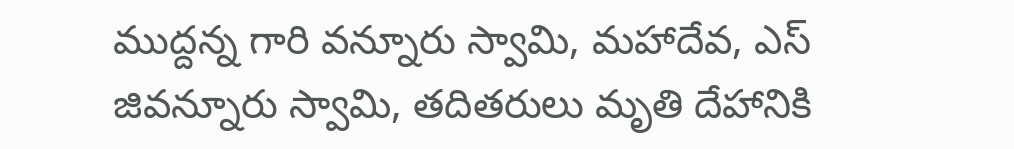ముద్దన్న గారి వన్నూరు స్వామి, మహాదేవ, ఎస్ జివన్నూరు స్వామి, తదితరులు మృతి దేహానికి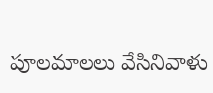పూలమాలలు వేసినివాళు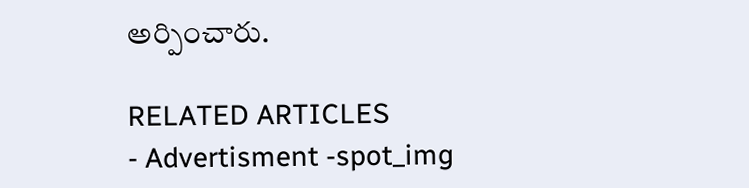అర్పించారు.

RELATED ARTICLES
- Advertisment -spot_img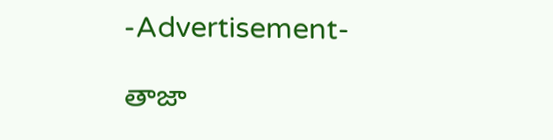-Advertisement-

తాజా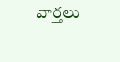వార్తలు